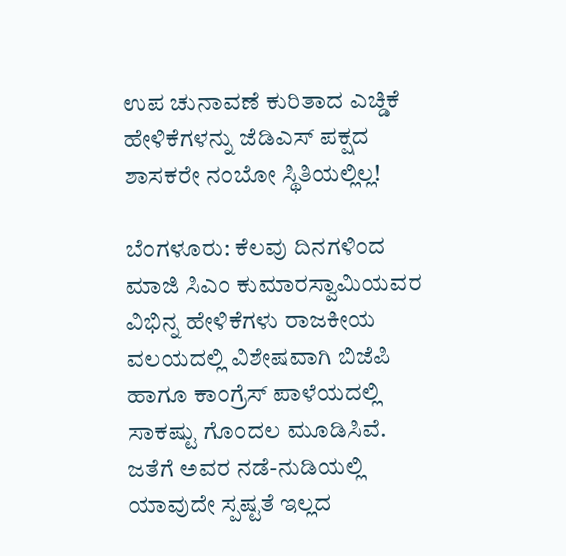ಉಪ ಚುನಾವಣೆ ಕುರಿತಾದ ಎಚ್ಡಿಕೆ ಹೇಳಿಕೆಗಳನ್ನು ಜೆಡಿಎಸ್‌ ಪಕ್ಷದ ಶಾಸಕರೇ ನಂಬೋ ಸ್ಥಿತಿಯಲ್ಲಿಲ್ಲ!

ಬೆಂಗಳೂರು: ಕೆಲವು ದಿನಗಳಿಂದ ಮಾಜಿ ಸಿಎಂ ಕುಮಾರಸ್ವಾಮಿಯವರ ವಿಭಿನ್ನ ಹೇಳಿಕೆಗಳು ರಾಜಕೀಯ ವಲಯದಲ್ಲಿ ವಿಶೇಷವಾಗಿ ಬಿಜೆಪಿ ಹಾಗೂ ಕಾಂಗ್ರೆಸ್‌ ಪಾಳೆಯದಲ್ಲಿ ಸಾಕಷ್ಟು ಗೊಂದಲ ಮೂಡಿಸಿವೆ. ಜತೆಗೆ ಅವರ ನಡೆ-ನುಡಿಯಲ್ಲಿ ಯಾವುದೇ ಸ್ಪಷ್ಟತೆ ಇಲ್ಲದ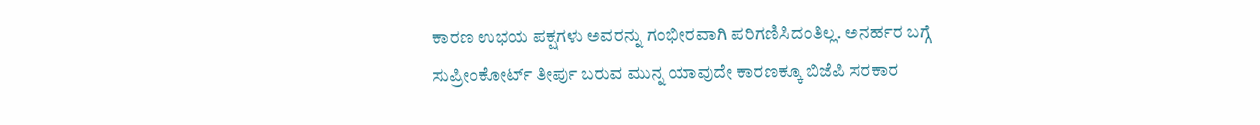ಕಾರಣ ಉಭಯ ಪಕ್ಷಗಳು ಅವರನ್ನು ಗಂಭೀರವಾಗಿ ಪರಿಗಣಿಸಿದಂತಿಲ್ಲ. ಅನರ್ಹರ ಬಗ್ಗೆ ಸುಪ್ರೀಂಕೋರ್ಟ್‌ ತೀರ್ಪು ಬರುವ ಮುನ್ನ ಯಾವುದೇ ಕಾರಣಕ್ಕೂ ಬಿಜೆಪಿ ಸರಕಾರ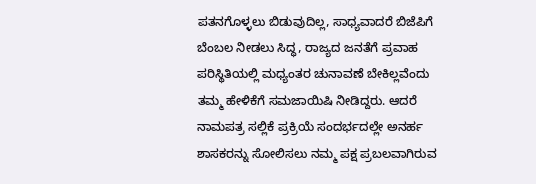ಪತನಗೊಳ್ಳಲು ಬಿಡುವುದಿಲ್ಲ, ಸಾಧ್ಯವಾದರೆ ಬಿಜೆಪಿಗೆ ಬೆಂಬಲ ನೀಡಲು ಸಿದ್ಧ, ರಾಜ್ಯದ ಜನತೆಗೆ ಪ್ರವಾಹ ಪರಿಸ್ಥಿತಿಯಲ್ಲಿ ಮಧ್ಯಂತರ ಚುನಾವಣೆ ಬೇಕಿಲ್ಲವೆಂದು ತಮ್ಮ ಹೇಳಿಕೆಗೆ ಸಮಜಾಯಿಷಿ ನೀಡಿದ್ದರು. ಆದರೆ ನಾಮಪತ್ರ ಸಲ್ಲಿಕೆ ಪ್ರಕ್ರಿಯೆ ಸಂದರ್ಭದಲ್ಲೇ ಅನರ್ಹ ಶಾಸಕರನ್ನು ಸೋಲಿಸಲು ನಮ್ಮ ಪಕ್ಷ ಪ್ರಬಲವಾಗಿರುವ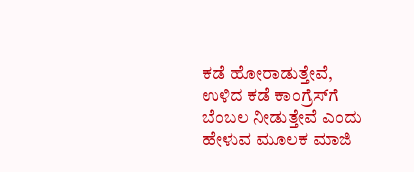ಕಡೆ ಹೋರಾಡುತ್ತೇವೆ, ಉಳಿದ ಕಡೆ ಕಾಂಗ್ರೆಸ್‌ಗೆ ಬೆಂಬಲ ನೀಡುತ್ತೇವೆ ಎಂದು ಹೇಳುವ ಮೂಲಕ ಮಾಜಿ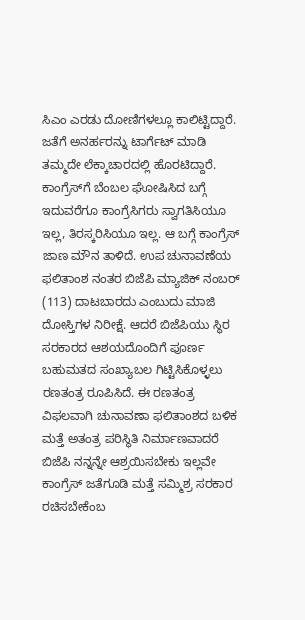ಸಿಎಂ ಎರಡು ದೋಣಿಗಳಲ್ಲೂ ಕಾಲಿಟ್ಟಿದ್ದಾರೆ. ಜತೆಗೆ ಅನರ್ಹರನ್ನು ಟಾರ್ಗೆಟ್‌ ಮಾಡಿ ತಮ್ಮದೇ ಲೆಕ್ಕಾಚಾರದಲ್ಲಿ ಹೊರಟಿದ್ದಾರೆ. ಕಾಂಗ್ರೆಸ್‌ಗೆ ಬೆಂಬಲ ಘೋಷಿಸಿದ ಬಗ್ಗೆ ಇದುವರೆಗೂ ಕಾಂಗ್ರೆಸಿಗರು ಸ್ವಾಗತಿಸಿಯೂ ಇಲ್ಲ, ತಿರಸ್ಕರಿಸಿಯೂ ಇಲ್ಲ. ಆ ಬಗ್ಗೆ ಕಾಂಗ್ರೆಸ್‌ ಜಾಣ ಮೌನ ತಾಳಿದೆ. ಉಪ ಚುನಾವಣೆಯ ಫಲಿತಾಂಶ ನಂತರ ಬಿಜೆಪಿ ಮ್ಯಾಜಿಕ್‌ ನಂಬರ್‌ (113) ದಾಟಬಾರದು ಎಂಬುದು ಮಾಜಿ ದೋಸ್ತಿಗಳ ನಿರೀಕ್ಷೆ. ಆದರೆ ಬಿಜೆಪಿಯು ಸ್ಥಿರ ಸರಕಾರದ ಆಶಯದೊಂದಿಗೆ ಪೂರ್ಣ ಬಹುಮತದ ಸಂಖ್ಯಾಬಲ ಗಿಟ್ಟಿಸಿಕೊಳ್ಳಲು ರಣತಂತ್ರ ರೂಪಿಸಿದೆ. ಈ ರಣತಂತ್ರ ವಿಫಲವಾಗಿ ಚುನಾವಣಾ ಫಲಿತಾಂಶದ ಬಳಿಕ ಮತ್ತೆ ಅತಂತ್ರ ಪರಿಸ್ಥಿತಿ ನಿರ್ಮಾಣವಾದರೆ ಬಿಜೆಪಿ ನನ್ನನ್ನೇ ಆಶ್ರಯಿಸಬೇಕು ಇಲ್ಲವೇ ಕಾಂಗ್ರೆಸ್‌ ಜತೆಗೂಡಿ ಮತ್ತೆ ಸಮ್ಮಿಶ್ರ ಸರಕಾರ ರಚಿಸಬೇಕೆಂಬ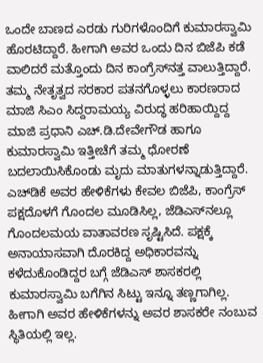ಒಂದೇ ಬಾಣದ ಎರಡು ಗುರಿಗಳೊಂದಿಗೆ ಕುಮಾರಸ್ವಾಮಿ ಹೊರಟಿದ್ದಾರೆ. ಹೀಗಾಗಿ ಅವರ ಒಂದು ದಿನ ಬಿಜೆಪಿ ಕಡೆ ವಾಲಿದರೆ ಮತ್ತೊಂದು ದಿನ ಕಾಂಗ್ರೆಸ್‌ನತ್ತ ವಾಲುತ್ತಿದ್ದಾರೆ. ತಮ್ಮ ನೇತೃತ್ವದ ಸರಕಾರ ಪತನಗೊಳ್ಳಲು ಕಾರಣರಾದ ಮಾಜಿ ಸಿಎಂ ಸಿದ್ದರಾಮಯ್ಯ ವಿರುದ್ಧ ಹರಿಹಾಯ್ದಿದ್ದ ಮಾಜಿ ಪ್ರಧಾನಿ ಎಚ್‌.ಡಿ.ದೇವೇಗೌಡ ಹಾಗೂ ಕುಮಾರಸ್ವಾಮಿ ಇತ್ತೀಚೆಗೆ ತಮ್ಮ ಧೋರಣೆ ಬದಲಾಯಿಸಿಕೊಂಡು ಮೃದು ಮಾತುಗಳನ್ನಾಡುತ್ತಿದ್ದಾರೆ. ಎಚ್‌ಡಿಕೆ ಅವರ ಹೇಳಿಕೆಗಳು ಕೇವಲ ಬಿಜೆಪಿ, ಕಾಂಗ್ರೆಸ್‌ ಪಕ್ಷದೊಳಗೆ ಗೊಂದಲ ಮೂಡಿಸಿಲ್ಲ, ಜೆಡಿಎಸ್‌ನಲ್ಲೂ ಗೊಂದಲಮಯ ವಾತಾವರಣ ಸೃಷ್ಟಿಸಿದೆ. ಪಕ್ಷಕ್ಕೆ ಅನಾಯಾಸವಾಗಿ ದೊರಕಿದ್ದ ಅಧಿಕಾರವನ್ನು ಕಳೆದುಕೊಂಡಿದ್ದರ ಬಗ್ಗೆ ಜೆಡಿಎಸ್‌ ಶಾಸಕರಲ್ಲಿ ಕುಮಾರಸ್ವಾಮಿ ಬಗೆಗಿನ ಸಿಟ್ಟು ಇನ್ನೂ ತಣ್ಣಗಾಗಿಲ್ಲ. ಹೀಗಾಗಿ ಅವರ ಹೇಳಿಕೆಗಳನ್ನು ಅವರ ಶಾಸಕರೇ ನಂಬುವ ಸ್ಥಿತಿಯಲ್ಲಿ ಇಲ್ಲ.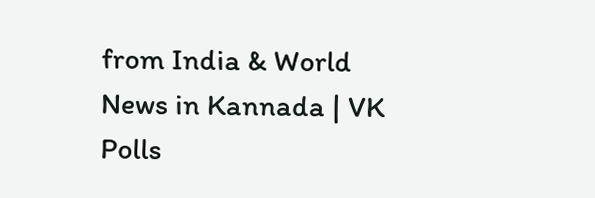from India & World News in Kannada | VK Polls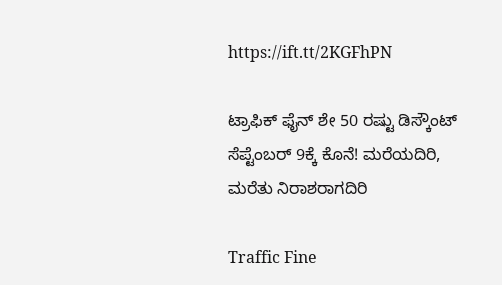https://ift.tt/2KGFhPN

ಟ್ರಾಫಿಕ್‌ ಫೈನ್‌ ಶೇ 50 ರಷ್ಟು ಡಿಸ್ಕೌಂಟ್‌ ಸೆಪ್ಟೆಂಬರ್‌ 9ಕ್ಕೆ ಕೊನೆ! ಮರೆಯದಿರಿ, ಮರೆತು ನಿರಾಶರಾಗದಿರಿ

Traffic Fine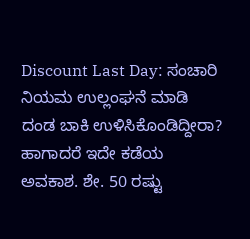Discount Last Day: ಸಂಚಾರಿ ನಿಯಮ ಉಲ್ಲಂಘನೆ ಮಾಡಿ ದಂಡ ಬಾಕಿ ಉಳಿಸಿಕೊಂಡಿದ್ದೀರಾ? ಹಾಗಾದರೆ ಇದೇ ಕಡೆಯ ಅವಕಾಶ. ಶೇ. 50 ರಷ್ಟು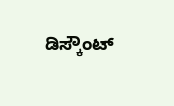ಡಿಸ್ಕೌಂಟ್‌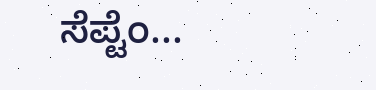ಸೆಪ್ಟೆಂ...